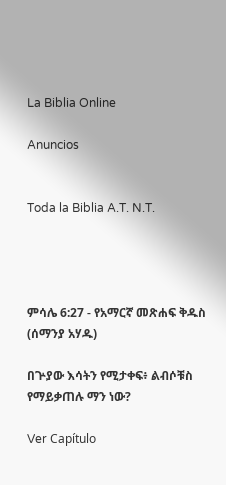La Biblia Online

Anuncios


Toda la Biblia A.T. N.T.




ምሳሌ 6:27 - የአማርኛ መጽሐፍ ቅዱስ (ሰማንያ አሃዱ)

በጕያው እሳትን የሚታቀፍ፥ ልብሶቹስ የማይቃጠሉ ማን ነው?

Ver Capítulo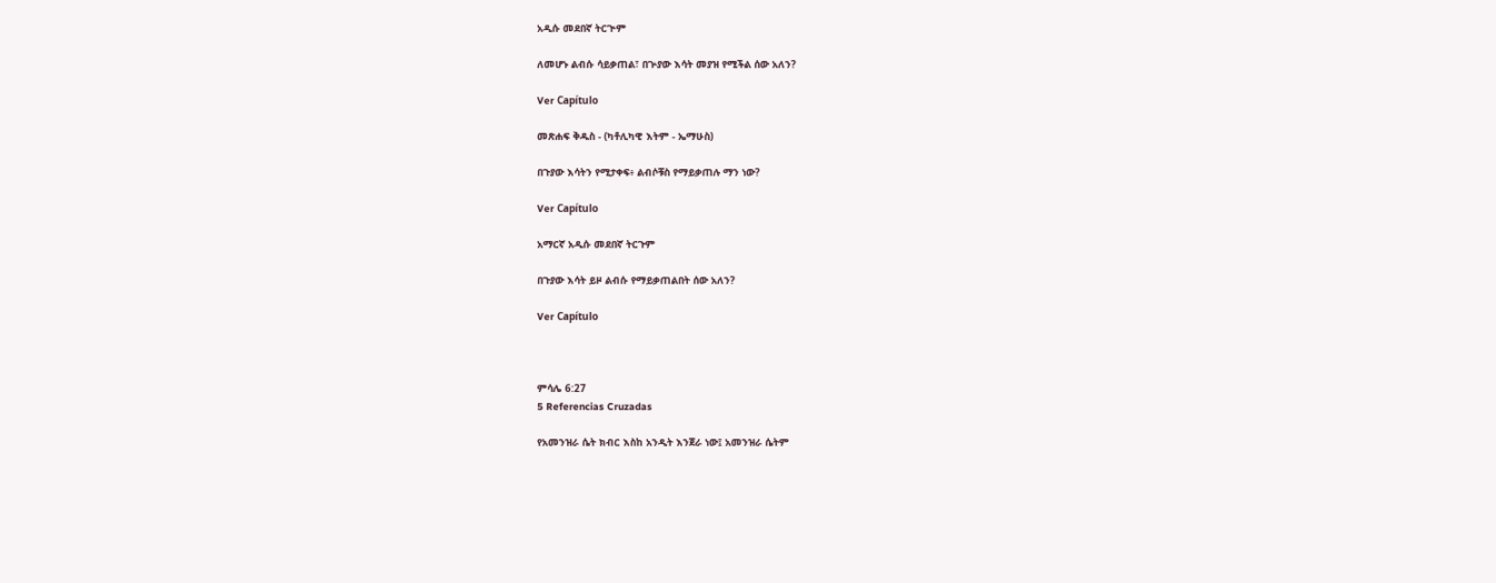አዲሱ መደበኛ ትርጒም

ለመሆኑ ልብሱ ሳይቃጠል፣ በጕያው እሳት መያዝ የሚችል ሰው አለን?

Ver Capítulo

መጽሐፍ ቅዱስ - (ካቶሊካዊ እትም - ኤማሁስ)

በጉያው እሳትን የሚታቀፍ፥ ልብሶቹስ የማይቃጠሉ ማን ነው?

Ver Capítulo

አማርኛ አዲሱ መደበኛ ትርጉም

በጉያው እሳት ይዞ ልብሱ የማይቃጠልበት ሰው አለን?

Ver Capítulo



ምሳሌ 6:27
5 Referencias Cruzadas

የአመንዝራ ሴት ክብር እስከ አንዲት እንጀራ ነው፤ አመንዝራ ሴትም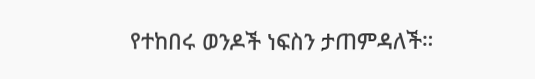የተከበሩ ወንዶች ነፍስን ታጠምዳለች።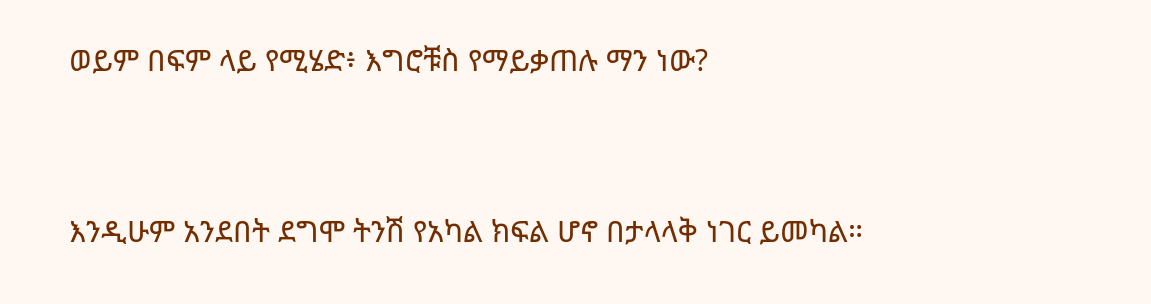ወይም በፍም ላይ የሚሄድ፥ እግሮቹስ የማይቃጠሉ ማን ነው?


እንዲሁም አንደበት ደግሞ ትንሽ የአካል ክፍል ሆኖ በታላላቅ ነገር ይመካል።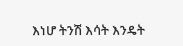እነሆ ትንሽ እሳት እንዴት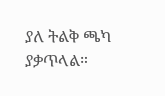ያለ ትልቅ ጫካ ያቃጥላል።